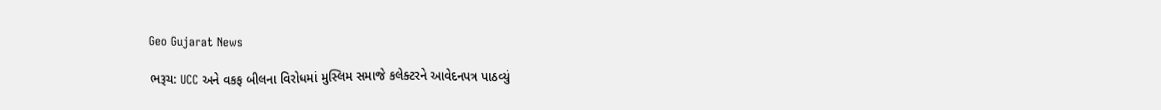Geo Gujarat News

ભરૂચ: UCC અને વકફ બીલના વિરોધમાં મુસ્લિમ સમાજે કલેક્ટરને આવેદનપત્ર પાઠવ્યું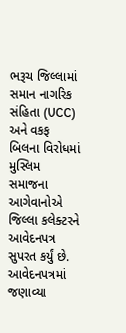ભરૂચ જિલ્લામાં સમાન નાગરિક સંહિતા (UCC) અને વકફ બિલના વિરોધમાં મુસ્લિમ સમાજના આગેવાનોએ જિલ્લા કલેક્ટરને આવેદનપત્ર સુપરત કર્યું છે. આવેદનપત્રમાં જણાવ્યા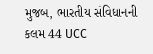મુજબ, ભારતીય સંવિધાનની કલમ 44 UCC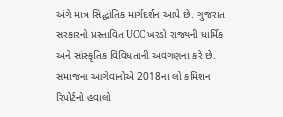અંગે માત્ર સિદ્ધાંતિક માર્ગદર્શન આપે છે. ગુજરાત સરકારનો પ્રસ્તાવિત UCC ખરડો રાજ્યની ધાર્મિક અને સાંસ્કૃતિક વિવિધતાની અવગણના કરે છે. સમાજના આગેવાનોએ 2018ના લો કમિશન રિપોર્ટનો હવાલો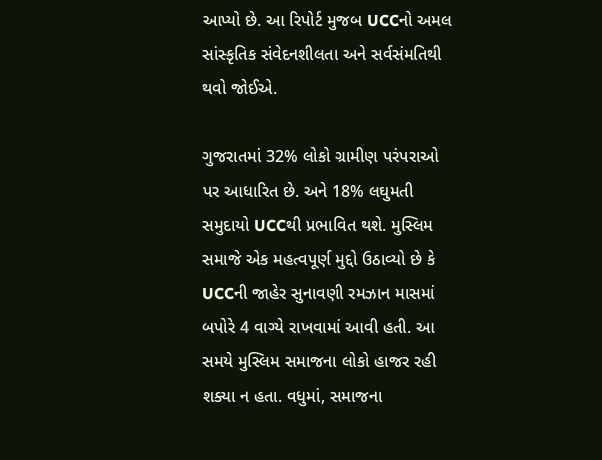આપ્યો છે. આ રિપોર્ટ મુજબ UCCનો અમલ સાંસ્કૃતિક સંવેદનશીલતા અને સર્વસંમતિથી થવો જોઈએ.

ગુજરાતમાં 32% લોકો ગ્રામીણ પરંપરાઓ પર આધારિત છે. અને 18% લઘુમતી સમુદાયો UCCથી પ્રભાવિત થશે. મુસ્લિમ સમાજે એક મહત્વપૂર્ણ મુદ્દો ઉઠાવ્યો છે કે UCCની જાહેર સુનાવણી રમઝાન માસમાં બપોરે 4 વાગ્યે રાખવામાં આવી હતી. આ સમયે મુસ્લિમ સમાજના લોકો હાજર રહી શક્યા ન હતા. વધુમાં, સમાજના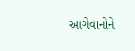આગેવાનોને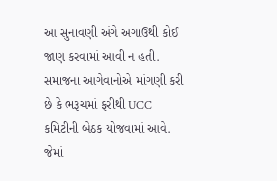આ સુનાવણી અંગે અગાઉથી કોઈ જાણ કરવામાં આવી ન હતી. સમાજના આગેવાનોએ માંગણી કરી છે કે ભરૂચમાં ફરીથી UCC કમિટીની બેઠક યોજવામાં આવે. જેમાં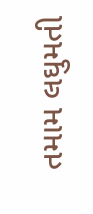તમામ લઘુમતી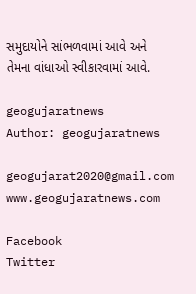સમુદાયોને સાંભળવામાં આવે અને તેમના વાંધાઓ સ્વીકારવામાં આવે.

geogujaratnews
Author: geogujaratnews

geogujarat2020@gmail.com www.geogujaratnews.com

Facebook
Twitter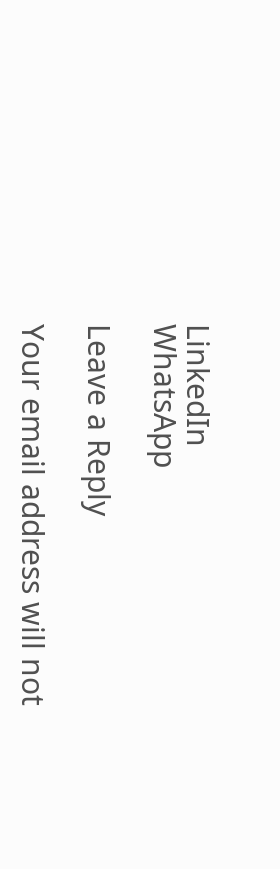LinkedIn
WhatsApp

Leave a Reply

Your email address will not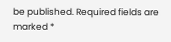be published. Required fields are marked *